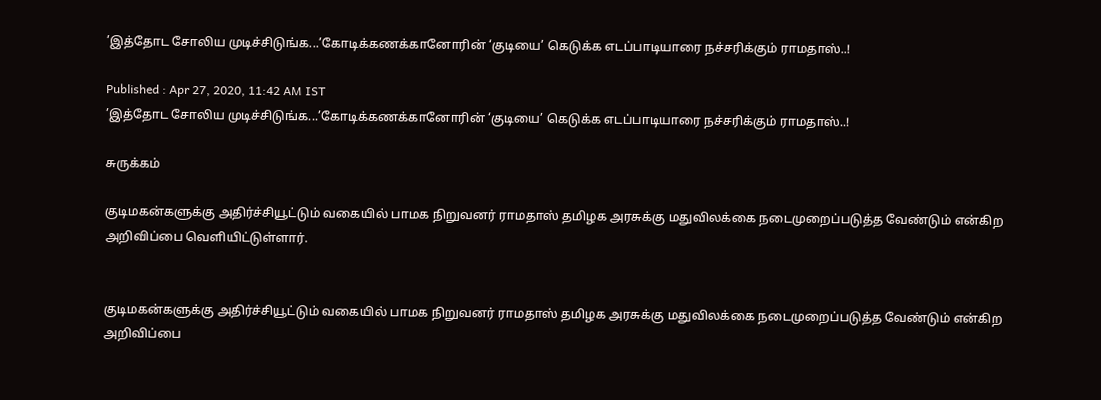’இத்தோட சோலிய முடிச்சிடுங்க...’கோடிக்கணக்கானோரின் ‘குடியை’ கெடுக்க எடப்பாடியாரை நச்சரிக்கும் ராமதாஸ்..!

Published : Apr 27, 2020, 11:42 AM IST
’இத்தோட சோலிய முடிச்சிடுங்க...’கோடிக்கணக்கானோரின் ‘குடியை’ கெடுக்க எடப்பாடியாரை நச்சரிக்கும் ராமதாஸ்..!

சுருக்கம்

குடிமகன்களுக்கு அதிர்ச்சியூட்டும் வகையில் பாமக நிறுவனர் ராமதாஸ் தமிழக அரசுக்கு மதுவிலக்கை நடைமுறைப்படுத்த வேண்டும் என்கிற அறிவிப்பை வெளியிட்டுள்ளார்.


குடிமகன்களுக்கு அதிர்ச்சியூட்டும் வகையில் பாமக நிறுவனர் ராமதாஸ் தமிழக அரசுக்கு மதுவிலக்கை நடைமுறைப்படுத்த வேண்டும் என்கிற அறிவிப்பை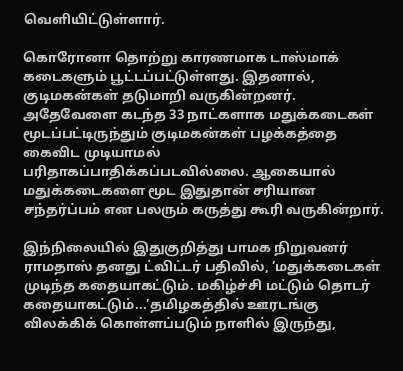வெளியிட்டுள்ளார்.

கொரோனா தொற்று காரணமாக டாஸ்மாக் கடைகளும் பூட்டப்பட்டுள்ளது. இதனால், குடிமகன்கள் தடுமாறி வருகின்றனர். அதேவேளை கடந்த 33 நாட்களாக மதுக்கடைகள் மூடப்பட்டிருந்தும் குடிமகன்கள் பழக்கத்தை கைவிட முடியாமல் பரிதாகப்பாதிக்கப்படவில்லை. ஆகையால் மதுக்கடைகளை மூட இதுதான் சரியான சந்தர்ப்பம் என பலரும் கருத்து கூரி வருகின்றார்.

இந்நிலையில் இதுகுறித்து பாமக நிறுவனர் ராமதாஸ் தனது ட்விட்டர் பதிவில், ’மதுக்கடைகள் முடிந்த கதையாகட்டும். மகிழ்ச்சி மட்டும் தொடர் கதையாகட்டும்...’தமிழகத்தில் ஊரடங்கு விலக்கிக் கொள்ளப்படும் நாளில் இருந்து,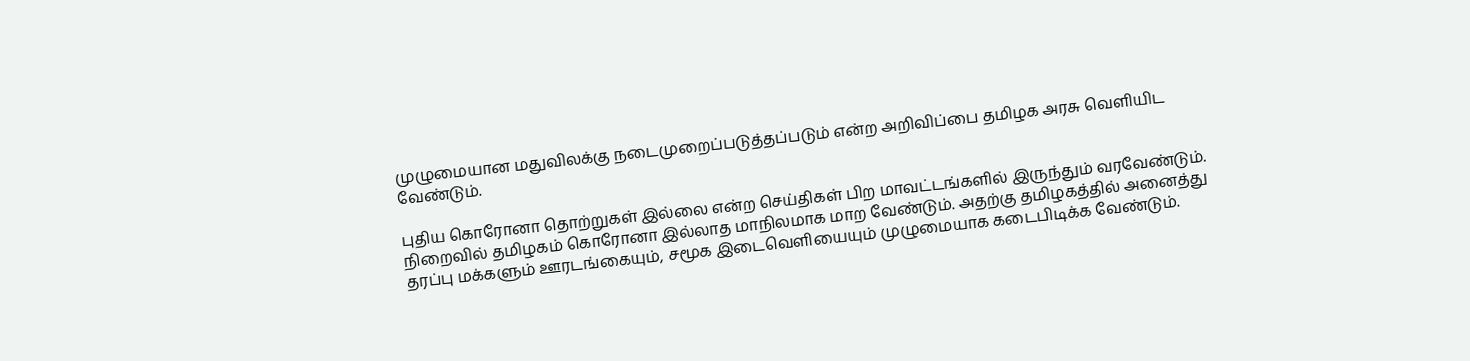முழுமையான மதுவிலக்கு நடைமுறைப்படுத்தப்படும் என்ற அறிவிப்பை தமிழக அரசு வெளியிட வேண்டும்.

புதிய கொரோனா தொற்றுகள் இல்லை என்ற செய்திகள் பிற மாவட்டங்களில் இருந்தும் வரவேண்டும். நிறைவில் தமிழகம் கொரோனா இல்லாத மாநிலமாக மாற வேண்டும். அதற்கு தமிழகத்தில் அனைத்து தரப்பு மக்களும் ஊரடங்கையும், சமூக இடைவெளியையும் முழுமையாக கடைபிடிக்க வேண்டும்.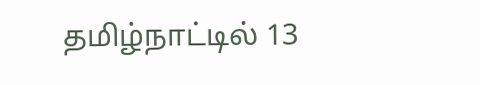தமிழ்நாட்டில் 13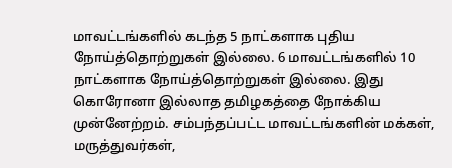மாவட்டங்களில் கடந்த 5 நாட்களாக புதிய நோய்த்தொற்றுகள் இல்லை. 6 மாவட்டங்களில் 10 நாட்களாக நோய்த்தொற்றுகள் இல்லை. இது கொரோனா இல்லாத தமிழகத்தை நோக்கிய முன்னேற்றம். சம்பந்தப்பட்ட மாவட்டங்களின் மக்கள், மருத்துவர்கள்,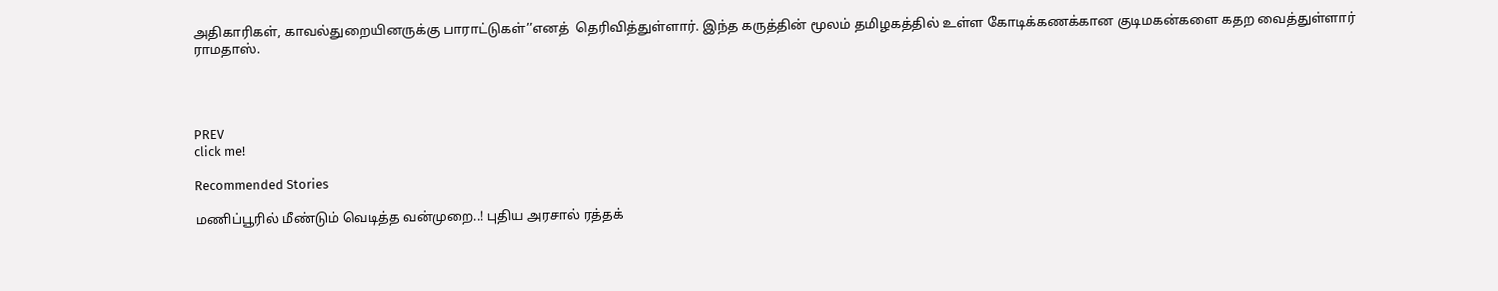அதிகாரிகள், காவல்துறையினருக்கு பாராட்டுகள்’’எனத்  தெரிவித்துள்ளார். இந்த கருத்தின் மூலம் தமிழகத்தில் உள்ள கோடிக்கணக்கான குடிமகன்களை கதற வைத்துள்ளார் ராமதாஸ்.




PREV
click me!

Recommended Stories

மணிப்பூரில் மீண்டும் வெடித்த வன்முறை..! புதிய அரசால் ரத்தக்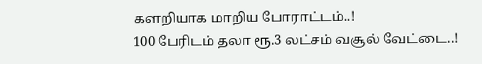களறியாக மாறிய போராட்டம்..!
100 பேரிடம் தலா ரூ.3 லட்சம் வசூல் வேட்டை..!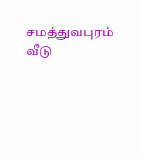சமத்துவபுரம் வீடு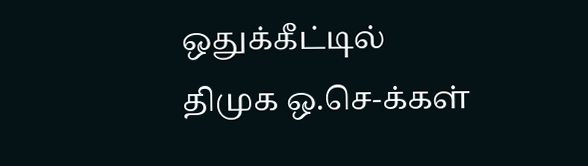ஒதுக்கீட்டில் திமுக ஒ.செ-க்கள்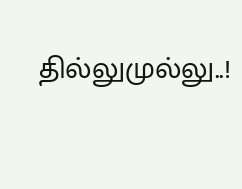தில்லுமுல்லு..!